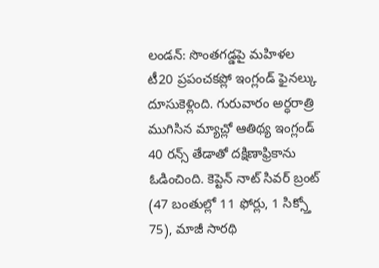లండన్: సొంతగడ్డపై మహిళల టీ20 ప్రపంచకప్లో ఇంగ్లండ్ ఫైనల్కు దూసుకెళ్లింది. గురువారం అర్ధరాత్రి ముగిసిన మ్యాచ్లో ఆతిథ్య ఇంగ్లండ్ 40 రన్స్ తేడాతో దక్షిణాఫ్రికాను ఓడించింది. కెప్టెన్ నాట్ సివర్ బ్రంట్ (47 బంతుల్లో 11 ఫోర్లు, 1 సిక్స్తో 75), మాజీ సారథి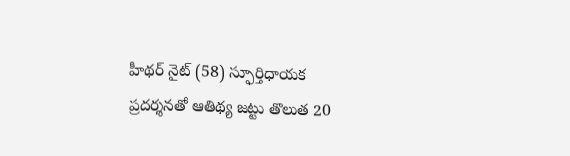హీథర్ నైట్ (58) స్ఫూర్తిధాయక ప్రదర్శనతో ఆతిథ్య జట్టు తొలుత 20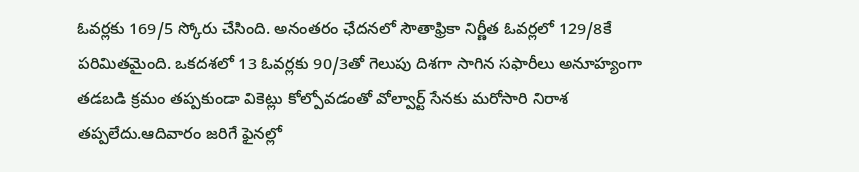ఓవర్లకు 169/5 స్కోరు చేసింది. అనంతరం ఛేదనలో సౌతాఫ్రికా నిర్ణీత ఓవర్లలో 129/8కే పరిమితమైంది. ఒకదశలో 13 ఓవర్లకు 90/3తో గెలుపు దిశగా సాగిన సఫారీలు అనూహ్యంగా తడబడి క్రమం తప్పకుండా వికెట్లు కోల్పోవడంతో వోల్వార్ట్ సేనకు మరోసారి నిరాశ తప్పలేదు.ఆదివారం జరిగే ఫైనల్లో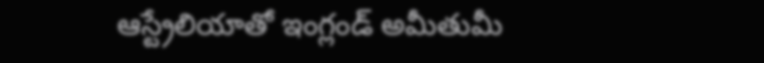ఆస్ట్రేలియాతో ఇంగ్లండ్ అమీతుమీ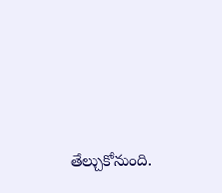తేల్చుకోనుంది.